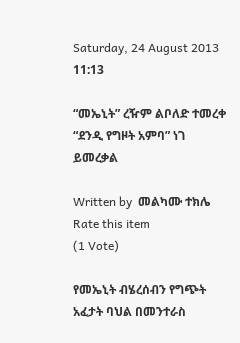Saturday, 24 August 2013 11:13

“መኤኒት” ረዥም ልቦለድ ተመረቀ “ደንዲ የግዞት አምባ” ነገ ይመረቃል

Written by  መልካሙ ተክሌ
Rate this item
(1 Vote)

የመኤኒት ብሄረሰብን የግጭት አፈታት ባህል በመንተራስ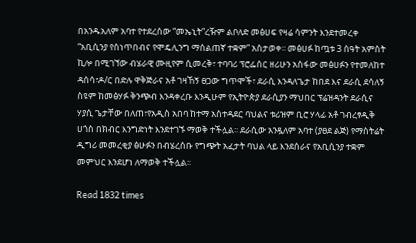በአንዱአለም አባተ የተደረሰው “መኤኒት”ረዥም ልቦለድ መፅሀፍ የዛሬ ሳምንት እንደተመረቀ “አቢሲንያ የስነጥበብና የሞዴሊንግ ማሰልጠኛ ተቋም” አስታወቀ፡፡ መፅሀፉ ከጧቱ 3 ሰዓት አምስት ኪሎ በሚገኘው ብሄራዊ ሙዚየም ሲመረቅ፣ ተባባሪ ፕሮፌሰር ዘሪሁን አስፋው መፅሀፉን የተመለከተ ዳሰሳ፣ዶ/ር በድሉ ዋቅጅራና አቶ ገዛኸኝ ፀጋው ግጥሞች፣ ደራሲ እንዳለጌታ ከበደ እና ደራሲ ደሳለኝ ስዩም ከመፅሃፉ ቅንጭብ እንዳቀረቡ እንዲሁም የኢትዮጵያ ደራሲያን ማህበር ፕሬዝዳንት ደራሲና ሃያሲ ጌታቸው በለጠ፣የአዲስ አበባ ከተማ አስተዳደር ባህልና ቱሪዝም ቢሮ ሃላፊ አቶ ገብረፃዲቅ ሀጎስ በክብር እንግድነት እንደተገኙ ማወቅ ተችሏል፡፡ ደራሲው አንዷለም አባተ (ያፀደ ልጅ) የማስትሬት ዲግሪ መመረቂያ ፅሁፉን በብሄረሰቡ የግጭት አፈታት ባህል ላይ እንደሰራና የአቢሲንያ ተቋም መምህር እንደሆነ ለማወቅ ተችሏል፡፡

Read 1832 times